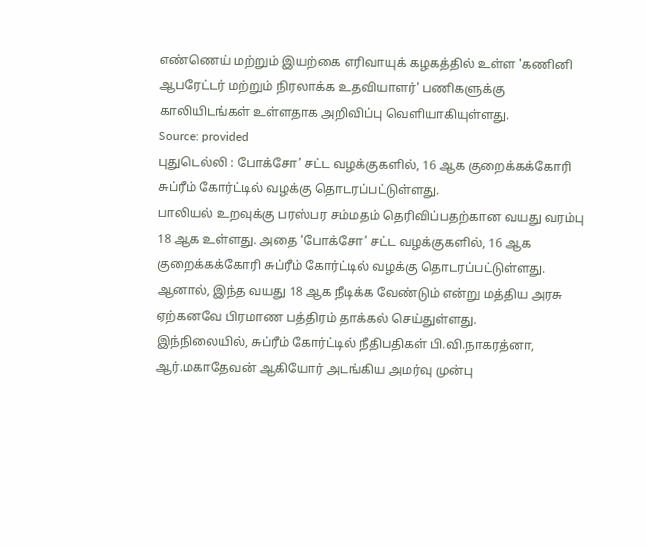எண்ணெய் மற்றும் இயற்கை எரிவாயுக் கழகத்தில் உள்ள 'கணினி ஆபரேட்டர் மற்றும் நிரலாக்க உதவியாளர்' பணிகளுக்கு காலியிடங்கள் உள்ளதாக அறிவிப்பு வெளியாகியுள்ளது.
Source: provided
புதுடெல்லி : போக்சோ’ சட்ட வழக்குகளில், 16 ஆக குறைக்கக்கோரி சுப்ரீம் கோர்ட்டில் வழக்கு தொடரப்பட்டுள்ளது.
பாலியல் உறவுக்கு பரஸ்பர சம்மதம் தெரிவிப்பதற்கான வயது வரம்பு 18 ஆக உள்ளது. அதை ‘போக்சோ’ சட்ட வழக்குகளில், 16 ஆக குறைக்கக்கோரி சுப்ரீம் கோர்ட்டில் வழக்கு தொடரப்பட்டுள்ளது. ஆனால், இந்த வயது 18 ஆக நீடிக்க வேண்டும் என்று மத்திய அரசு ஏற்கனவே பிரமாண பத்திரம் தாக்கல் செய்துள்ளது.
இந்நிலையில், சுப்ரீம் கோர்ட்டில் நீதிபதிகள் பி.வி.நாகரத்னா, ஆர்.மகாதேவன் ஆகியோர் அடங்கிய அமர்வு முன்பு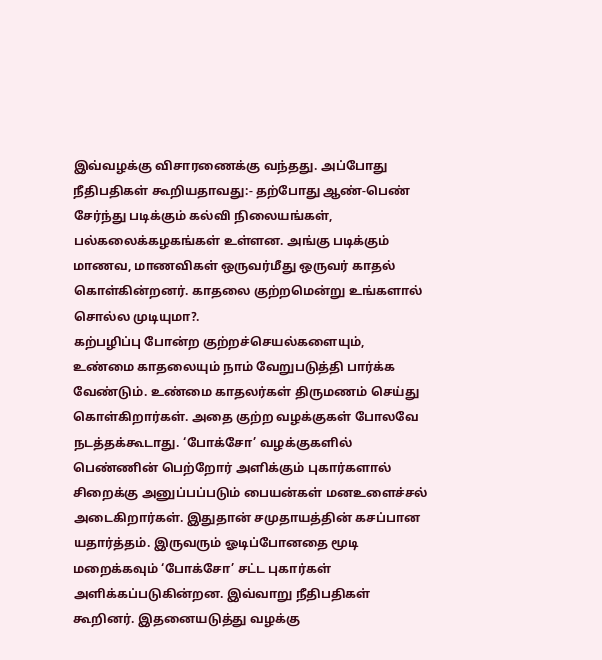இவ்வழக்கு விசாரணைக்கு வந்தது. அப்போது நீதிபதிகள் கூறியதாவது:- தற்போது ஆண்-பெண் சேர்ந்து படிக்கும் கல்வி நிலையங்கள், பல்கலைக்கழகங்கள் உள்ளன. அங்கு படிக்கும் மாணவ, மாணவிகள் ஒருவர்மீது ஒருவர் காதல் கொள்கின்றனர். காதலை குற்றமென்று உங்களால் சொல்ல முடியுமா?.
கற்பழிப்பு போன்ற குற்றச்செயல்களையும், உண்மை காதலையும் நாம் வேறுபடுத்தி பார்க்க வேண்டும். உண்மை காதலர்கள் திருமணம் செய்து கொள்கிறார்கள். அதை குற்ற வழக்குகள் போலவே நடத்தக்கூடாது. ‘போக்சோ’ வழக்குகளில் பெண்ணின் பெற்றோர் அளிக்கும் புகார்களால் சிறைக்கு அனுப்பப்படும் பையன்கள் மனஉளைச்சல் அடைகிறார்கள். இதுதான் சமுதாயத்தின் கசப்பான யதார்த்தம். இருவரும் ஓடிப்போனதை மூடி மறைக்கவும் ‘போக்சோ’ சட்ட புகார்கள் அளிக்கப்படுகின்றன. இவ்வாறு நீதிபதிகள் கூறினர். இதனையடுத்து வழக்கு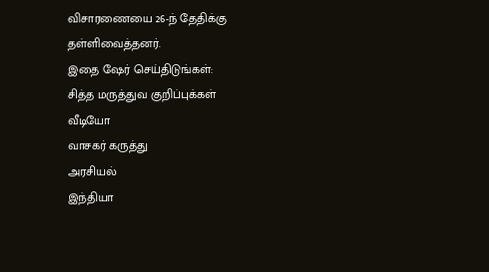விசாரணையை 26-ந் தேதிக்கு தள்ளிவைத்தனர்.
இதை ஷேர் செய்திடுங்கள்:
சித்த மருத்துவ குறிப்புக்கள்
வீடியோ
வாசகர் கருத்து
அரசியல்
இந்தியா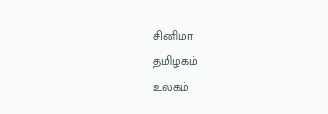சினிமா
தமிழகம்
உலகம்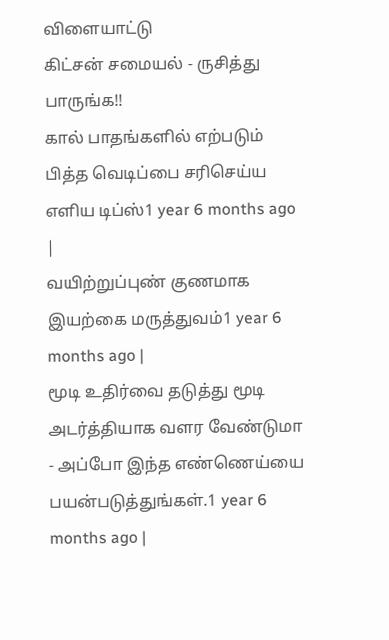விளையாட்டு
கிட்சன் சமையல் - ருசித்து பாருங்க!!
கால் பாதங்களில் எற்படும் பித்த வெடிப்பை சரிசெய்ய எளிய டிப்ஸ்1 year 6 months ago |
வயிற்றுப்புண் குணமாக இயற்கை மருத்துவம்1 year 6 months ago |
மூடி உதிர்வை தடுத்து மூடி அடர்த்தியாக வளர வேண்டுமா - அப்போ இந்த எண்ணெய்யை பயன்படுத்துங்கள்.1 year 6 months ago |